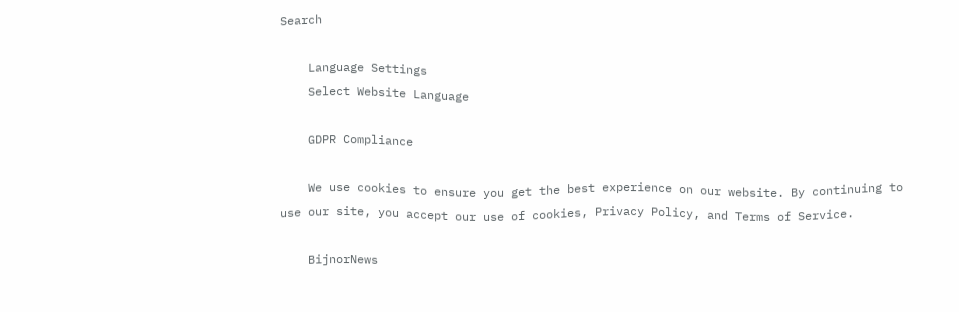Search

    Language Settings
    Select Website Language

    GDPR Compliance

    We use cookies to ensure you get the best experience on our website. By continuing to use our site, you accept our use of cookies, Privacy Policy, and Terms of Service.

    BijnorNews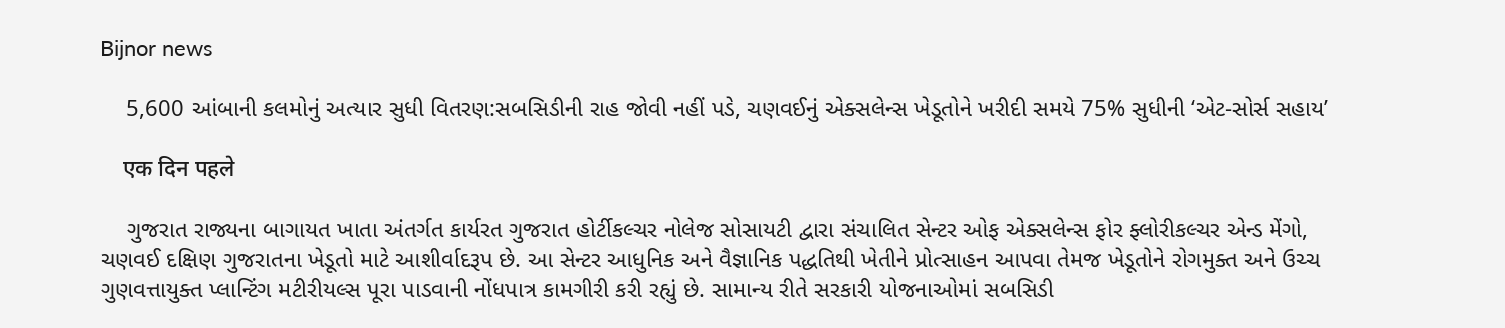Bijnor news

    5,600 આંબાની કલમોનું અત્યાર સુધી વિતરણ:સબસિડીની રાહ જોવી નહીં પડે, ચણવઈનું એક્સલેન્સ ખેડૂતોને ખરીદી સમયે 75% સુધીની ‘એટ-સોર્સ સહાય’

    एक दिन पहले

    ગુજરાત રાજ્યના બાગાયત ખાતા અંતર્ગત કાર્યરત ગુજરાત હોર્ટીકલ્ચર નોલેજ સોસાયટી દ્વારા સંચાલિત સેન્ટર ઓફ એક્સલેન્સ ફોર ફ્લોરીકલ્ચર એન્ડ મેંગો, ચણવઈ દક્ષિણ ગુજરાતના ખેડૂતો માટે આશીર્વાદરૂપ છે. આ સેન્ટર આધુનિક અને વૈજ્ઞાનિક પદ્ધતિથી ખેતીને પ્રોત્સાહન આપવા તેમજ ખેડૂતોને રોગમુક્ત અને ઉચ્ચ ગુણવત્તાયુક્ત પ્લાન્ટિંગ મટીરીયલ્સ પૂરા પાડવાની નોંધપાત્ર કામગીરી કરી રહ્યું છે. સામાન્ય રીતે સરકારી યોજનાઓમાં સબસિડી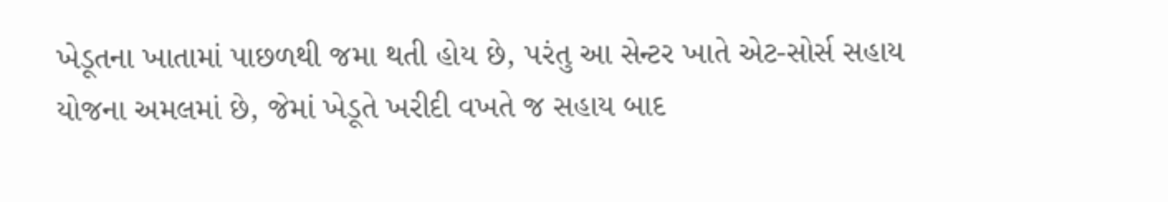ખેડૂતના ખાતામાં પાછળથી જમા થતી હોય છે, પરંતુ આ સેન્ટર ખાતે એટ-સોર્સ સહાય યોજના અમલમાં છે, જેમાં ખેડૂતે ખરીદી વખતે જ સહાય બાદ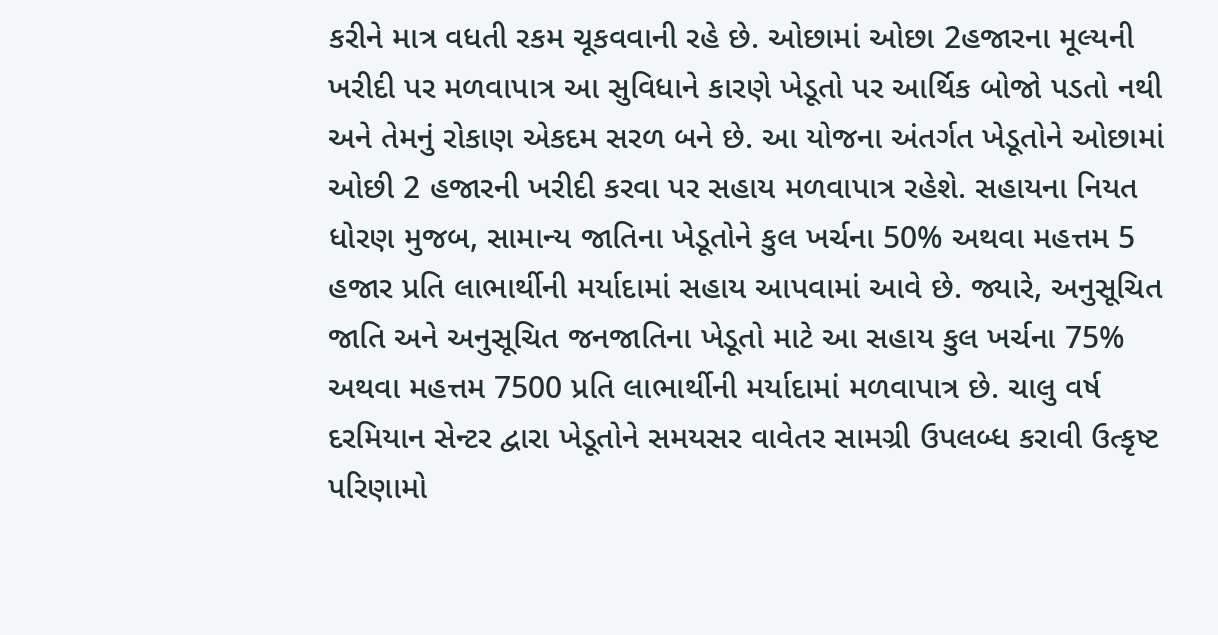કરીને માત્ર વધતી રકમ ચૂકવવાની રહે છે. ઓછામાં ઓછા 2હજારના મૂલ્યની ખરીદી પર મળવાપાત્ર આ સુવિધાને કારણે ખેડૂતો પર આર્થિક બોજો પડતો નથી અને તેમનું રોકાણ એકદમ સરળ બને છે. આ યોજના અંતર્ગત ખેડૂતોને ઓછામાં ઓછી 2 હજારની ખરીદી કરવા પર સહાય મળવાપાત્ર રહેશે. સહાયના નિયત ધોરણ મુજબ, સામાન્ય જાતિના ખેડૂતોને કુલ ખર્ચના 50% અથવા મહત્તમ 5 હજાર પ્રતિ લાભાર્થીની મર્યાદામાં સહાય આપવામાં આવે છે. જ્યારે, અનુસૂચિત જાતિ અને અનુસૂચિત જનજાતિના ખેડૂતો માટે આ સહાય કુલ ખર્ચના 75% અથવા મહત્તમ 7500 પ્રતિ લાભાર્થીની મર્યાદામાં મળવાપાત્ર છે. ચાલુ વર્ષ દરમિયાન સેન્ટર દ્વારા ખેડૂતોને સમયસર વાવેતર સામગ્રી ઉપલબ્ધ કરાવી ઉત્કૃષ્ટ પરિણામો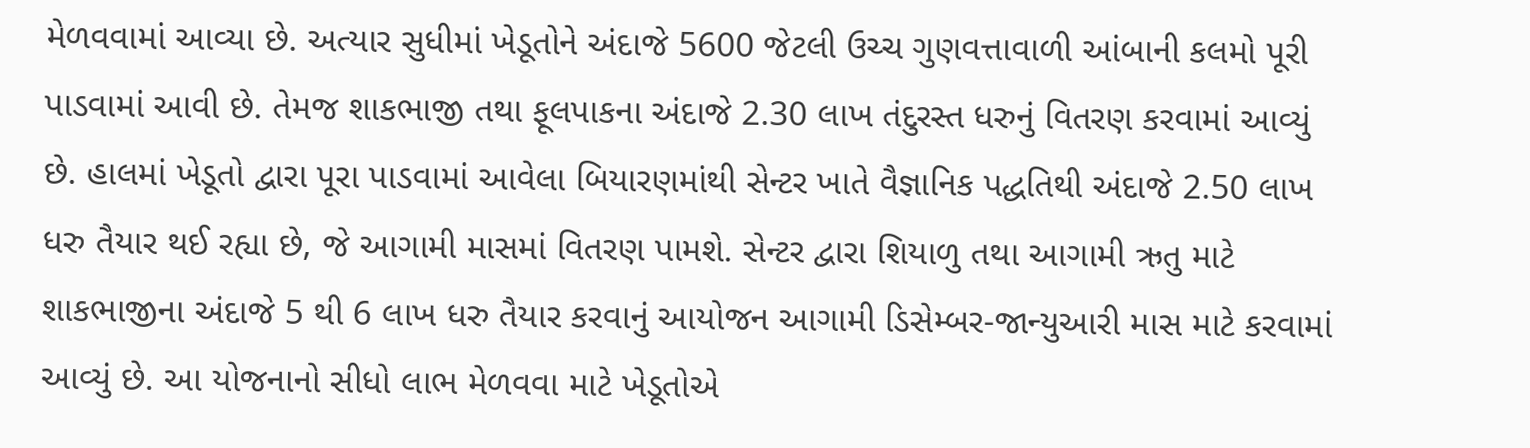મેળવવામાં આવ્યા છે. અત્યાર સુધીમાં ખેડૂતોને અંદાજે 5600 જેટલી ઉચ્ચ ગુણવત્તાવાળી આંબાની કલમો પૂરી પાડવામાં આવી છે. તેમજ શાકભાજી તથા ફૂલપાકના અંદાજે 2.30 લાખ તંદુરસ્ત ધરુનું વિતરણ કરવામાં આવ્યું છે. હાલમાં ખેડૂતો દ્વારા પૂરા પાડવામાં આવેલા બિયારણમાંથી સેન્ટર ખાતે વૈજ્ઞાનિક પદ્ધતિથી અંદાજે 2.50 લાખ ધરુ તૈયાર થઈ રહ્યા છે, જે આગામી માસમાં વિતરણ પામશે. સેન્ટર દ્વારા શિયાળુ તથા આગામી ઋતુ માટે શાકભાજીના અંદાજે 5 થી 6 લાખ ધરુ તૈયાર કરવાનું આયોજન આગામી ડિસેમ્બર-જાન્યુઆરી માસ માટે કરવામાં આવ્યું છે. આ યોજનાનો સીધો લાભ મેળવવા માટે ખેડૂતોએ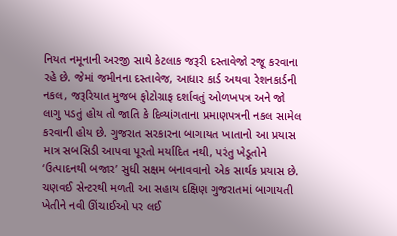નિયત નમૂનાની અરજી સાથે કેટલાક જરૂરી દસ્તાવેજો રજૂ કરવાના રહે છે. જેમાં જમીનના દસ્તાવેજ, આધાર કાર્ડ અથવા રેશનકાર્ડની નકલ, જરૂરિયાત મુજબ ફોટોગ્રાફ દર્શાવતું ઓળખપત્ર અને જો લાગુ પડતું હોય તો જાતિ કે દિવ્યાંગતાના પ્રમાણપત્રની નકલ સામેલ કરવાની હોય છે. ગુજરાત સરકારના બાગાયત ખાતાનો આ પ્રયાસ માત્ર સબસિડી આપવા પૂરતો મર્યાદિત નથી, પરંતુ ખેડૂતોને ‘ઉત્પાદનથી બજાર’ સુધી સક્ષમ બનાવવાનો એક સાર્થક પ્રયાસ છે. ચણવઈ સેન્ટરથી મળતી આ સહાય દક્ષિણ ગુજરાતમાં બાગાયતી ખેતીને નવી ઊંચાઈઓ પર લઈ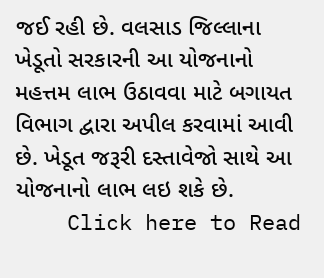જઈ રહી છે. વલસાડ જિલ્લાના ખેડૂતો સરકારની આ યોજનાનો મહત્તમ લાભ ઉઠાવવા માટે બગાયત વિભાગ દ્વારા અપીલ કરવામાં આવી છે. ખેડૂત જરૂરી દસ્તાવેજો સાથે આ યોજનાનો લાભ લઇ શકે છે.
    Click here to Read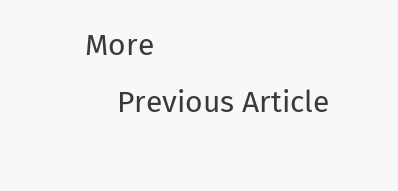More
    Previous Article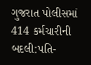ગુજરાત પોલીસમાં 414 કર્મચારીની બદલી:પતિ-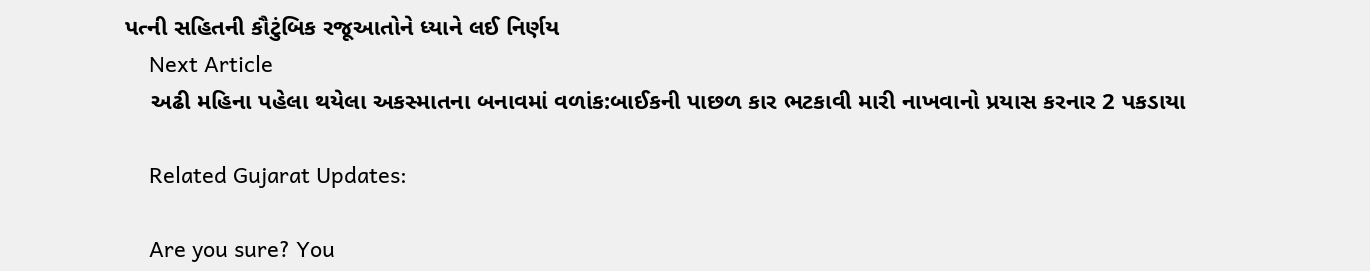પત્ની સહિતની કૌટુંબિક રજૂઆતોને ધ્યાને લઈ નિર્ણય
    Next Article
    અઢી મહિના પહેલા થયેલા અકસ્માતના બનાવમાં વળાંક:બાઈકની પાછળ કાર ભટકાવી મારી નાખવાનો પ્રયાસ કરનાર 2 પકડાયા

    Related Gujarat Updates:

    Are you sure? You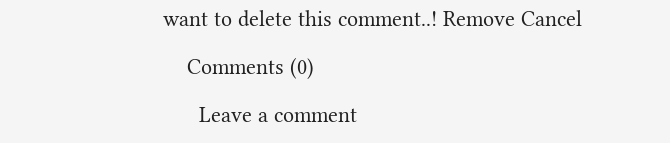want to delete this comment..! Remove Cancel

    Comments (0)

      Leave a comment